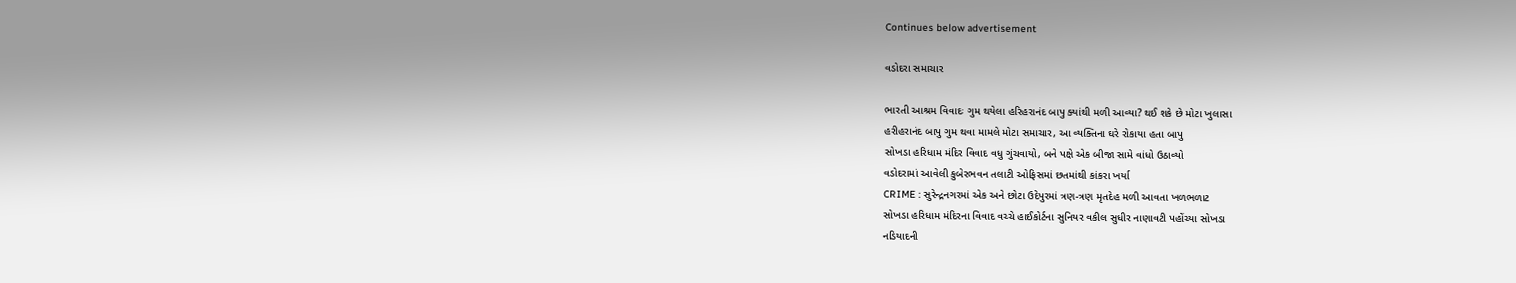Continues below advertisement

વડોદરા સમાચાર

ભારતી આશ્રમ વિવાદઃ ગુમ થયેલા હરિહરાનંદ બાપુ ક્યાંથી મળી આવ્યા? થઈ શકે છે મોટા ખુલાસા
હરીહરાનંદ બાપુ ગુમ થવા મામલે મોટા સમાચાર, આ વ્યક્તિના ઘરે રોકાયા હતા બાપુ
સોખડા હરિધામ મંદિર વિવાદ વધુ ગુંચવાયો, બને પક્ષે એક બીજા સામે વાંધો ઉઠાવ્યો
વડોદરામાં આવેલી કુબેરભવન તલાટી ઓફિસમાં છતમાંથી કાંકરા ખર્યા
CRIME : સુરેન્દ્રનગરમાં એક અને છોટા ઉદેપુરમાં ત્રણ-ત્રણ મૃતદેહ મળી આવતા ખળભળાટ
સોખડા હરિધામ મંદિરના વિવાદ વચ્ચે હાઈકોર્ટના સુનિયર વકીલ સુધીર નાણાવટી પહોંચ્યા સોખડા
નડિયાદની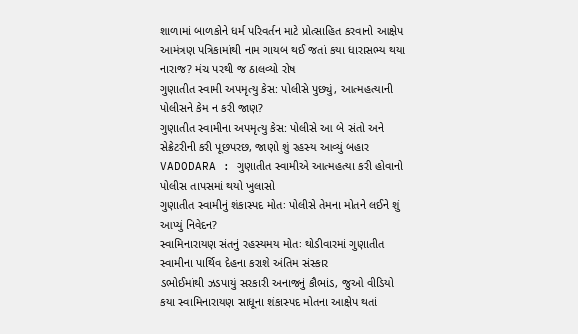શાળામાં બાળકોને ધર્મ પરિવર્તન માટે પ્રોત્સાહિત કરવાનો આક્ષેપ
આમંત્રણ પત્રિકામાંથી નામ ગાયબ થઈ જતાં કયા ધારાસભ્ય થયા નારાજ? મંચ પરથી જ ઠાલવ્યો રોષ
ગુણાતીત સ્વામી અપમૃત્યુ કેસ: પોલીસે પુછ્યું, આત્મહત્યાની પોલીસને કેમ ન કરી જાણ?
ગુણાતીત સ્વામીના અપમૃત્યુ કેસ: પોલીસે આ બે સંતો અને સેક્રેટરીની કરી પૂછપરછ, જાણો શું રહસ્ય આવ્યું બહાર
VADODARA : ગુણાતીત સ્વામીએ આત્મહત્યા કરી હોવાનો પોલીસ તાપસમાં થયો ખુલાસો
ગુણાતીત સ્વામીનું શંકાસ્પદ મોતઃ પોલીસે તેમના મોતને લઈને શું આપ્યું નિવેદન?
સ્વામિનારાયણ સંતનું રહસ્યમય મોતઃ થોડીવારમાં ગુણાતીત સ્વામીના પાર્થિવ દેહના કરાશે અંતિમ સંસ્કાર
ડભોઈમાંથી ઝડપાયું સરકારી અનાજનું કૌભાંડ, જુઓ વીડિયો
કયા સ્વામિનારાયણ સાધૂના શંકાસ્પદ મોતના આક્ષેપ થતાં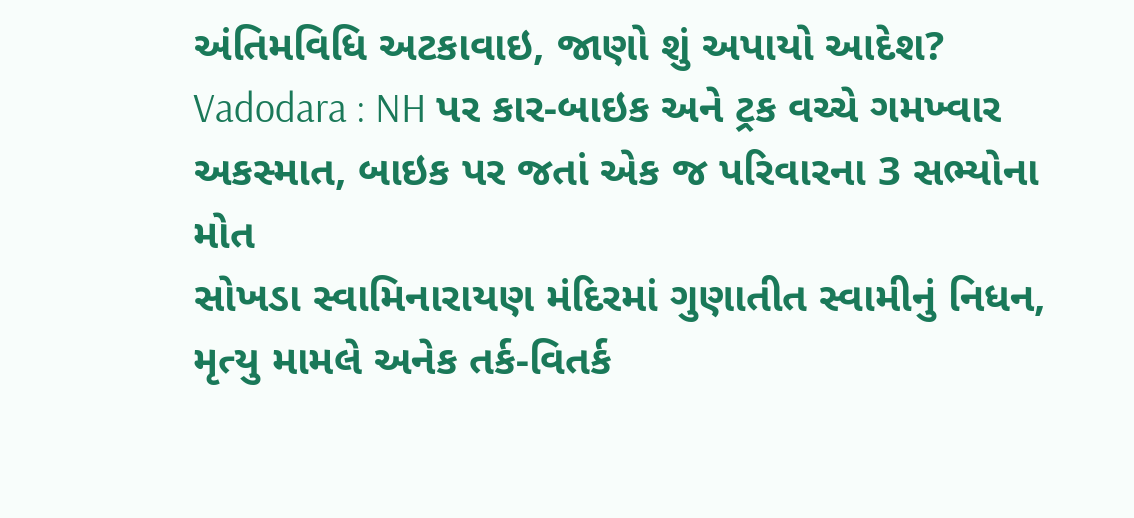અંતિમવિધિ અટકાવાઇ, જાણો શું અપાયો આદેશ?
Vadodara : NH પર કાર-બાઇક અને ટ્રક વચ્ચે ગમખ્વાર અકસ્માત, બાઇક પર જતાં એક જ પરિવારના 3 સભ્યોના મોત
સોખડા સ્વામિનારાયણ મંદિરમાં ગુણાતીત સ્વામીનું નિધન, મૃત્યુ મામલે અનેક તર્ક-વિતર્ક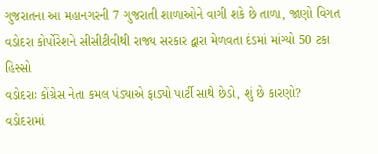ગુજરાતના આ મહાનગરની 7 ગુજરાતી શાળાઓને વાગી શકે છે તાળા, જાણો વિગત
વડોદરા કોર્પોરેશને સીસીટીવીથી રાજ્ય સરકાર દ્વારા મેળવતા દંડમાં માંગ્યો 50 ટકા હિસ્સો
વડોદરાઃ કોંગ્રેસ નેતા કમલ પંડ્યાએ ફાડ્યો પાર્ટી સાથે છેડો, શું છે કારણો?
વડોદરામાં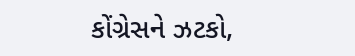કોંગ્રેસને ઝટકો,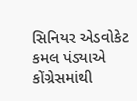સિનિયર એડવોકેટ કમલ પંડ્યાએ કોંગ્રેસમાંથી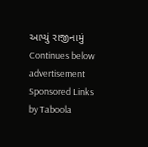આપ્યું રાજીનામું
Continues below advertisement
Sponsored Links by Taboola